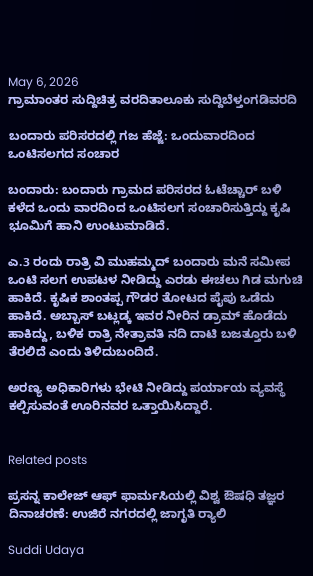May 6, 2026
ಗ್ರಾಮಾಂತರ ಸುದ್ದಿಚಿತ್ರ ವರದಿತಾಲೂಕು ಸುದ್ದಿಬೆಳ್ತಂಗಡಿವರದಿ

ಬಂದಾರು ಪರಿಸರದಲ್ಲಿ ಗಜ ಹೆಜ್ಜೆ: ಒಂದುವಾರದಿಂದ ಒಂಟಿಸಲಗದ ಸಂಚಾರ

ಬಂದಾರು: ಬಂದಾರು ಗ್ರಾಮದ ಪರಿಸರದ ಓಟೆಚ್ಚಾರ್ ಬಳಿ ಕಳೆದ ಒಂದು ವಾರದಿಂದ ಒಂಟಿಸಲಗ ಸಂಚಾರಿಸುತ್ತಿದ್ದು ಕೃಷಿ ಭೂಮಿಗೆ ಹಾನಿ ಉಂಟುಮಾಡಿದೆ.

ಎ.3 ರಂದು ರಾತ್ರಿ ವಿ ಮುಹಮ್ಮದ್ ಬಂದಾರು ಮನೆ ಸಮೀಪ ಒಂಟಿ ಸಲಗ ಉಪಟಳ ನೀಡಿದ್ದು ಎರಡು ಈಚಲು ಗಿಡ ಮಗುಚಿ ಹಾಕಿದೆ. ಕೃಷಿಕ ಶಾಂತಪ್ಪ ಗೌಡರ ತೋಟದ ಪೈಪು ಒಡೆದು ಹಾಕಿದೆ. ಅಬ್ಬಾಸ್ ಬಟ್ಲಡ್ಕ ಇವರ ನೀರಿನ ಡ್ರಾಮ್ ಹೊಡೆದು ಹಾಕಿದ್ದು, ಬಳಿಕ ರಾತ್ರಿ ನೇತ್ರಾವತಿ ನದಿ ದಾಟಿ ಬಜತ್ತೂರು ಬಳಿ ತೆರಲಿದೆ ಎಂದು ತಿಳಿದುಬಂದಿದೆ.

ಅರಣ್ಯ ಅಧಿಕಾರಿಗಳು ಭೇಟಿ ನೀಡಿದ್ದು ಪರ್ಯಾಯ ವ್ಯವಸ್ಥೆ ಕಲ್ಪಿಸುವಂತೆ ಊರಿನವರ ಒತ್ತಾಯಿಸಿದ್ದಾರೆ.


Related posts

ಪ್ರಸನ್ನ ಕಾಲೇಜ್ ಆಫ್ ಫಾರ್ಮಸಿಯಲ್ಲಿ ವಿಶ್ವ ಔಷಧಿ ತಜ್ಞರ ದಿನಾಚರಣೆ: ಉಜಿರೆ ನಗರದಲ್ಲಿ ಜಾಗೃತಿ ರ‍್ಯಾಲಿ

Suddi Udaya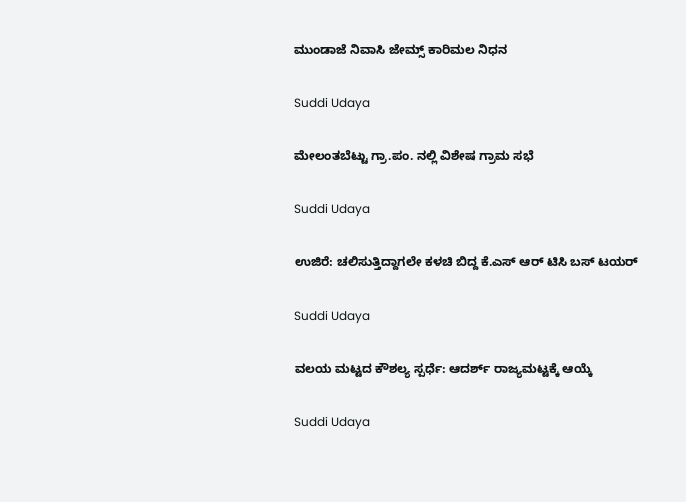ಮುಂಡಾಜೆ ನಿವಾಸಿ ಜೇಮ್ಸ್‌ ಕಾರಿಮಲ ನಿಧನ

Suddi Udaya

ಮೇಲಂತಬೆಟ್ಟು ಗ್ರಾ.ಪಂ. ನಲ್ಲಿ ವಿಶೇಷ ಗ್ರಾಮ ಸಭೆ

Suddi Udaya

ಉಜಿರೆ: ಚಲಿಸುತ್ತಿದ್ದಾಗಲೇ ಕಳಚಿ ಬಿದ್ದ ಕೆ.ಎಸ್ ಆರ್ ಟಿಸಿ ಬಸ್ ಟಯರ್

Suddi Udaya

ವಲಯ ಮಟ್ಟದ ಕೌಶಲ್ಯ ಸ್ಪರ್ಧೆ: ಆದರ್ಶ್ ರಾಜ್ಯಮಟ್ಟಕ್ಕೆ ಆಯ್ಕೆ

Suddi Udaya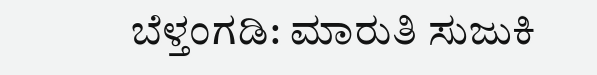ಬೆಳ್ತಂಗಡಿ: ಮಾರುತಿ ಸುಜುಕಿ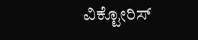ವಿಕ್ಟೋರಿಸ್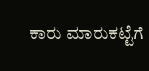ಕಾರು ಮಾರುಕಟ್ಟೆಗೆ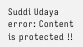Suddi Udaya
error: Content is protected !!